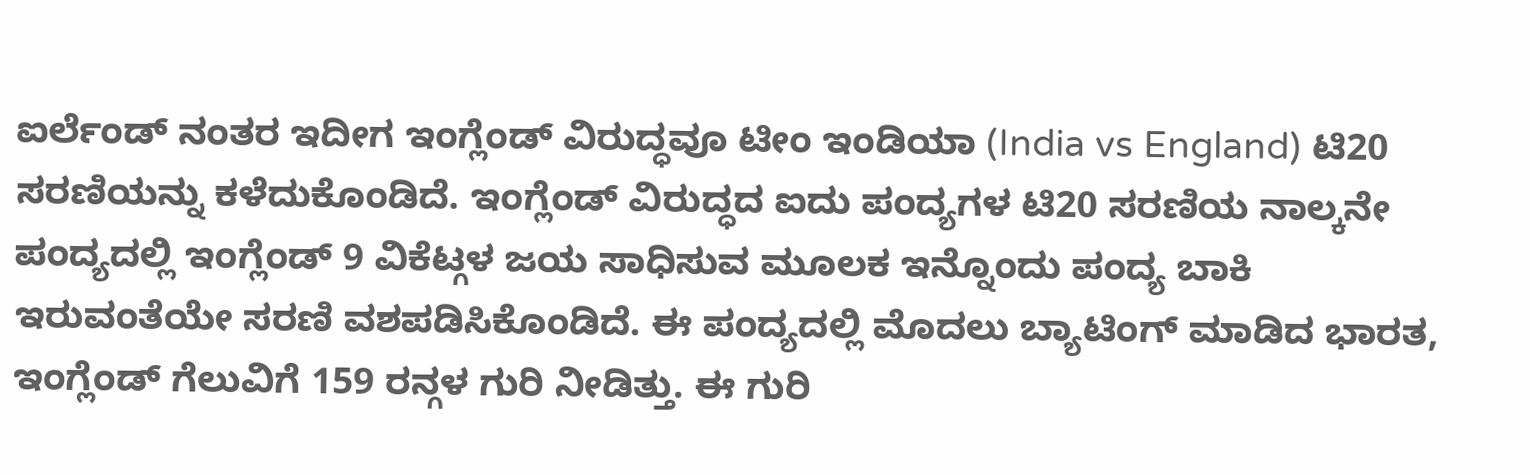ಐರ್ಲೆಂಡ್ ನಂತರ ಇದೀಗ ಇಂಗ್ಲೆಂಡ್ ವಿರುದ್ಧವೂ ಟೀಂ ಇಂಡಿಯಾ (India vs England) ಟಿ20 ಸರಣಿಯನ್ನು ಕಳೆದುಕೊಂಡಿದೆ. ಇಂಗ್ಲೆಂಡ್ ವಿರುದ್ಧದ ಐದು ಪಂದ್ಯಗಳ ಟಿ20 ಸರಣಿಯ ನಾಲ್ಕನೇ ಪಂದ್ಯದಲ್ಲಿ ಇಂಗ್ಲೆಂಡ್ 9 ವಿಕೆಟ್ಗಳ ಜಯ ಸಾಧಿಸುವ ಮೂಲಕ ಇನ್ನೊಂದು ಪಂದ್ಯ ಬಾಕಿ ಇರುವಂತೆಯೇ ಸರಣಿ ವಶಪಡಿಸಿಕೊಂಡಿದೆ. ಈ ಪಂದ್ಯದಲ್ಲಿ ಮೊದಲು ಬ್ಯಾಟಿಂಗ್ ಮಾಡಿದ ಭಾರತ, ಇಂಗ್ಲೆಂಡ್ ಗೆಲುವಿಗೆ 159 ರನ್ಗಳ ಗುರಿ ನೀಡಿತ್ತು. ಈ ಗುರಿ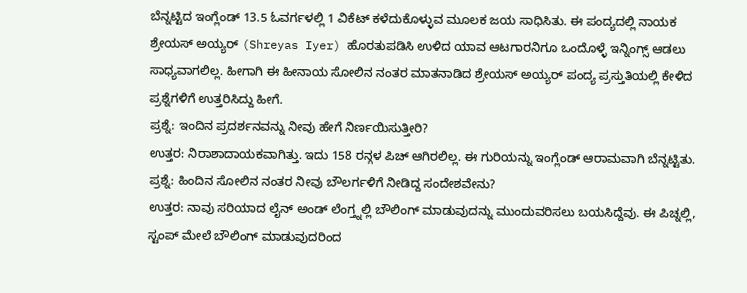ಬೆನ್ನಟ್ಟಿದ ಇಂಗ್ಲೆಂಡ್ 13.5 ಓವರ್ಗಳಲ್ಲಿ 1 ವಿಕೆಟ್ ಕಳೆದುಕೊಳ್ಳುವ ಮೂಲಕ ಜಯ ಸಾಧಿಸಿತು. ಈ ಪಂದ್ಯದಲ್ಲಿ ನಾಯಕ ಶ್ರೇಯಸ್ ಅಯ್ಯರ್ (Shreyas Iyer) ಹೊರತುಪಡಿಸಿ ಉಳಿದ ಯಾವ ಆಟಗಾರನಿಗೂ ಒಂದೊಳ್ಳೆ ಇನ್ನಿಂಗ್ಸ್ ಆಡಲು ಸಾಧ್ಯವಾಗಲಿಲ್ಲ. ಹೀಗಾಗಿ ಈ ಹೀನಾಯ ಸೋಲಿನ ನಂತರ ಮಾತನಾಡಿದ ಶ್ರೇಯಸ್ ಅಯ್ಯರ್ ಪಂದ್ಯ ಪ್ರಸ್ತುತಿಯಲ್ಲಿ ಕೇಳಿದ ಪ್ರಶ್ನೆಗಳಿಗೆ ಉತ್ತರಿಸಿದ್ದು ಹೀಗೆ.
ಪ್ರಶ್ನೆ: ಇಂದಿನ ಪ್ರದರ್ಶನವನ್ನು ನೀವು ಹೇಗೆ ನಿರ್ಣಯಿಸುತ್ತೀರಿ?
ಉತ್ತರ: ನಿರಾಶಾದಾಯಕವಾಗಿತ್ತು. ಇದು 158 ರನ್ಗಳ ಪಿಚ್ ಆಗಿರಲಿಲ್ಲ. ಈ ಗುರಿಯನ್ನು ಇಂಗ್ಲೆಂಡ್ ಆರಾಮವಾಗಿ ಬೆನ್ನಟ್ಟಿತು.
ಪ್ರಶ್ನೆ: ಹಿಂದಿನ ಸೋಲಿನ ನಂತರ ನೀವು ಬೌಲರ್ಗಳಿಗೆ ನೀಡಿದ್ದ ಸಂದೇಶವೇನು?
ಉತ್ತರ: ನಾವು ಸರಿಯಾದ ಲೈನ್ ಅಂಡ್ ಲೆಂಗ್ತ್ನಲ್ಲಿ ಬೌಲಿಂಗ್ ಮಾಡುವುದನ್ನು ಮುಂದುವರಿಸಲು ಬಯಸಿದ್ದೆವು. ಈ ಪಿಚ್ನಲ್ಲಿ, ಸ್ಟಂಪ್ ಮೇಲೆ ಬೌಲಿಂಗ್ ಮಾಡುವುದರಿಂದ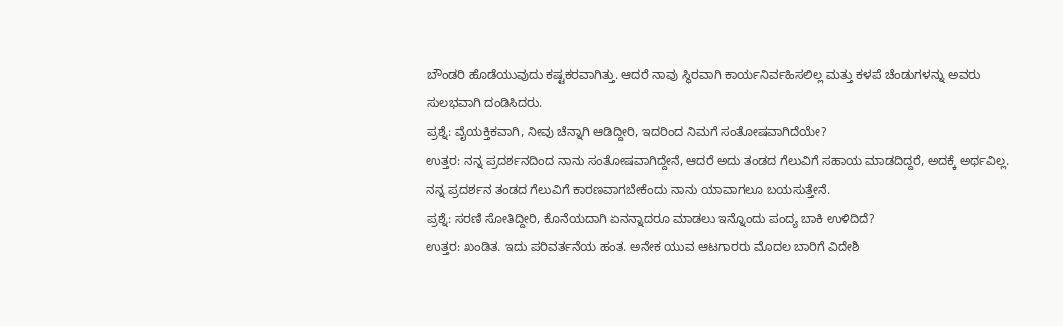ಬೌಂಡರಿ ಹೊಡೆಯುವುದು ಕಷ್ಟಕರವಾಗಿತ್ತು. ಆದರೆ ನಾವು ಸ್ಥಿರವಾಗಿ ಕಾರ್ಯನಿರ್ವಹಿಸಲಿಲ್ಲ ಮತ್ತು ಕಳಪೆ ಚೆಂಡುಗಳನ್ನು ಅವರು ಸುಲಭವಾಗಿ ದಂಡಿಸಿದರು.
ಪ್ರಶ್ನೆ: ವೈಯಕ್ತಿಕವಾಗಿ, ನೀವು ಚೆನ್ನಾಗಿ ಆಡಿದ್ದೀರಿ, ಇದರಿಂದ ನಿಮಗೆ ಸಂತೋಷವಾಗಿದೆಯೇ?
ಉತ್ತರ: ನನ್ನ ಪ್ರದರ್ಶನದಿಂದ ನಾನು ಸಂತೋಷವಾಗಿದ್ದೇನೆ, ಆದರೆ ಅದು ತಂಡದ ಗೆಲುವಿಗೆ ಸಹಾಯ ಮಾಡದಿದ್ದರೆ, ಅದಕ್ಕೆ ಅರ್ಥವಿಲ್ಲ. ನನ್ನ ಪ್ರದರ್ಶನ ತಂಡದ ಗೆಲುವಿಗೆ ಕಾರಣವಾಗಬೇಕೆಂದು ನಾನು ಯಾವಾಗಲೂ ಬಯಸುತ್ತೇನೆ.
ಪ್ರಶ್ನೆ: ಸರಣಿ ಸೋತಿದ್ದೀರಿ, ಕೊನೆಯದಾಗಿ ಏನನ್ನಾದರೂ ಮಾಡಲು ಇನ್ನೊಂದು ಪಂದ್ಯ ಬಾಕಿ ಉಳಿದಿದೆ?
ಉತ್ತರ: ಖಂಡಿತ. ಇದು ಪರಿವರ್ತನೆಯ ಹಂತ. ಅನೇಕ ಯುವ ಆಟಗಾರರು ಮೊದಲ ಬಾರಿಗೆ ವಿದೇಶಿ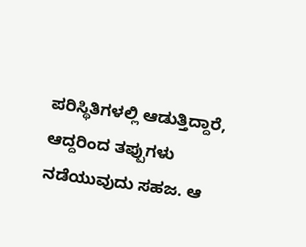ಪರಿಸ್ಥಿತಿಗಳಲ್ಲಿ ಆಡುತ್ತಿದ್ದಾರೆ, ಆದ್ದರಿಂದ ತಪ್ಪುಗಳು ನಡೆಯುವುದು ಸಹಜ. ಆ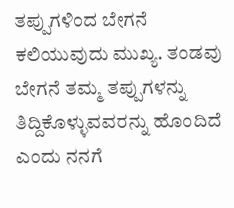ತಪ್ಪುಗಳಿಂದ ಬೇಗನೆ ಕಲಿಯುವುದು ಮುಖ್ಯ. ತಂಡವು ಬೇಗನೆ ತಮ್ಮ ತಪ್ಪುಗಳನ್ನು ತಿದ್ದಿಕೊಳ್ಳುವವರನ್ನು ಹೊಂದಿದೆ ಎಂದು ನನಗೆ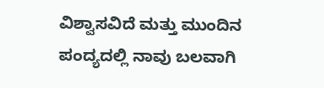ವಿಶ್ವಾಸವಿದೆ ಮತ್ತು ಮುಂದಿನ ಪಂದ್ಯದಲ್ಲಿ ನಾವು ಬಲವಾಗಿ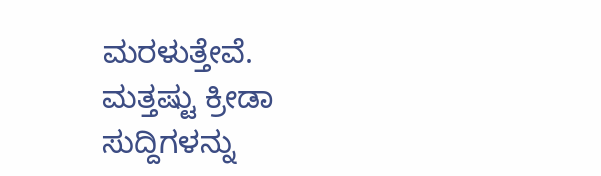ಮರಳುತ್ತೇವೆ.
ಮತ್ತಷ್ಟು ಕ್ರೀಡಾ ಸುದ್ದಿಗಳನ್ನು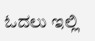ಓದಲು ಇಲ್ಲಿ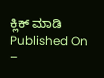ಕ್ಲಿಕ್ ಮಾಡಿ
Published On –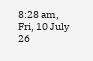8:28 am, Fri, 10 July 26